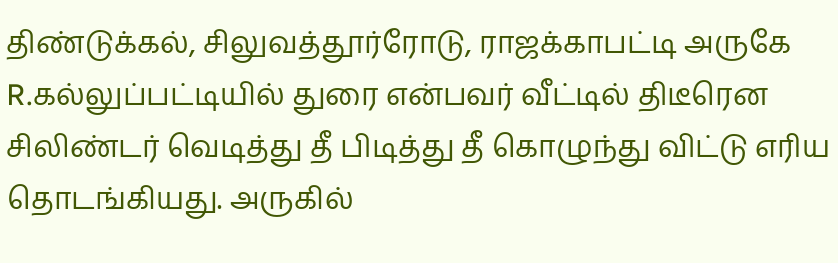திண்டுக்கல், சிலுவத்தூர்ரோடு, ராஜக்காபட்டி அருகே R.கல்லுப்பட்டியில் துரை என்பவர் வீட்டில் திடீரென சிலிண்டர் வெடித்து தீ பிடித்து தீ கொழுந்து விட்டு எரிய தொடங்கியது. அருகில்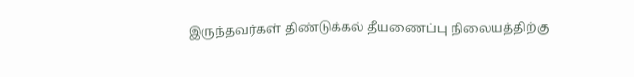இருந்தவர்கள் திண்டுக்கல் தீயணைப்பு நிலையத்திற்கு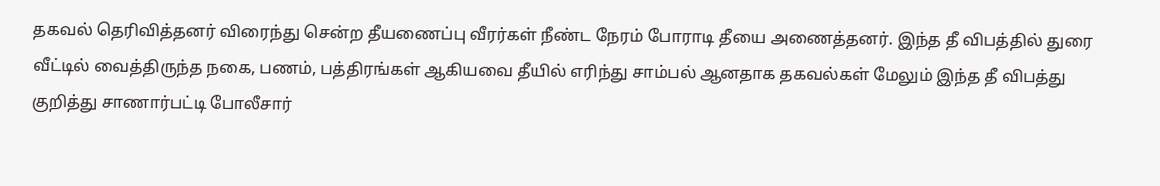தகவல் தெரிவித்தனர் விரைந்து சென்ற தீயணைப்பு வீரர்கள் நீண்ட நேரம் போராடி தீயை அணைத்தனர். இந்த தீ விபத்தில் துரை வீட்டில் வைத்திருந்த நகை, பணம், பத்திரங்கள் ஆகியவை தீயில் எரிந்து சாம்பல் ஆனதாக தகவல்கள் மேலும் இந்த தீ விபத்து குறித்து சாணார்பட்டி போலீசார்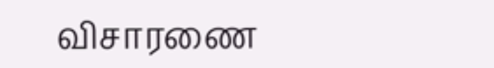விசாரணை